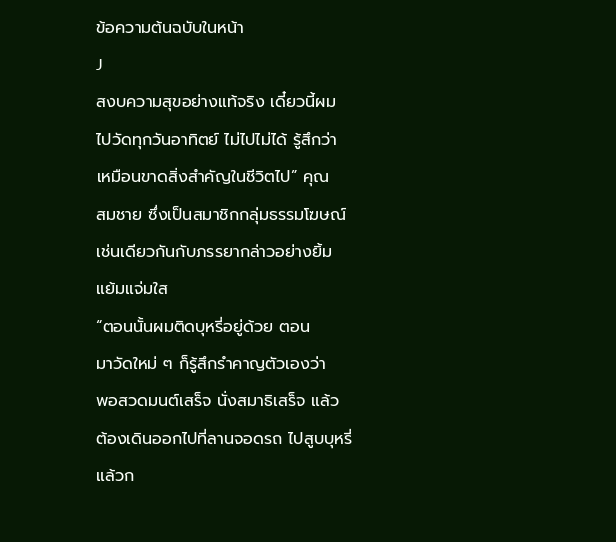ข้อความต้นฉบับในหน้า
J
สงบความสุขอย่างแท้จริง เดี๋ยวนี้ผม
ไปวัดทุกวันอาทิตย์ ไม่ไปไม่ได้ รู้สึกว่า
เหมือนขาดสิ่งสำคัญในชีวิตไป” คุณ
สมชาย ซึ่งเป็นสมาชิกกลุ่มธรรมโฆษณ์
เช่นเดียวกันกับภรรยากล่าวอย่างยิ้ม
แย้มแจ่มใส
“ตอนนั้นผมติดบุหรี่อยู่ด้วย ตอน
มาวัดใหม่ ๆ ก็รู้สึกรำคาญตัวเองว่า
พอสวดมนต์เสร็จ นั่งสมาธิเสร็จ แล้ว
ต้องเดินออกไปที่ลานจอดรถ ไปสูบบุหรี่
แล้วก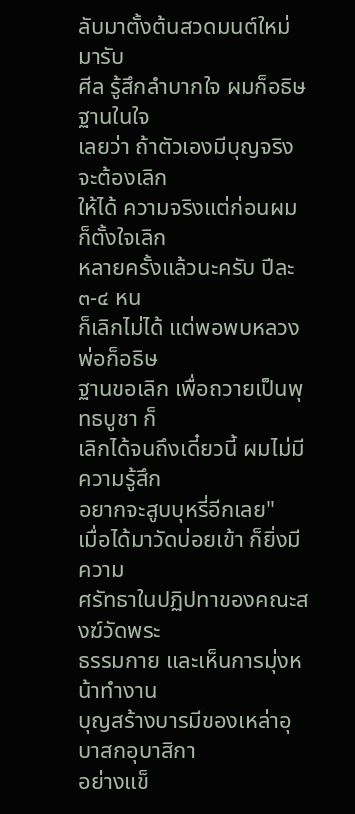ลับมาตั้งต้นสวดมนต์ใหม่ มารับ
ศีล รู้สึกลำบากใจ ผมก็อธิษฐานในใจ
เลยว่า ถ้าตัวเองมีบุญจริงจะต้องเลิก
ให้ได้ ความจริงแต่ก่อนผมก็ตั้งใจเลิก
หลายครั้งแล้วนะครับ ปีละ ๓-๔ หน
ก็เลิกไม่ได้ แต่พอพบหลวงพ่อก็อธิษ
ฐานขอเลิก เพื่อถวายเป็นพุทธบูชา ก็
เลิกได้จนถึงเดี๋ยวนี้ ผมไม่มีความรู้สึก
อยากจะสูบบุหรี่อีกเลย"
เมื่อได้มาวัดบ่อยเข้า ก็ยิ่งมีความ
ศรัทธาในปฏิปทาของคณะสงฆ์วัดพระ
ธรรมกาย และเห็นการมุ่งหน้าทำงาน
บุญสร้างบารมีของเหล่าอุบาสกอุบาสิกา
อย่างแข็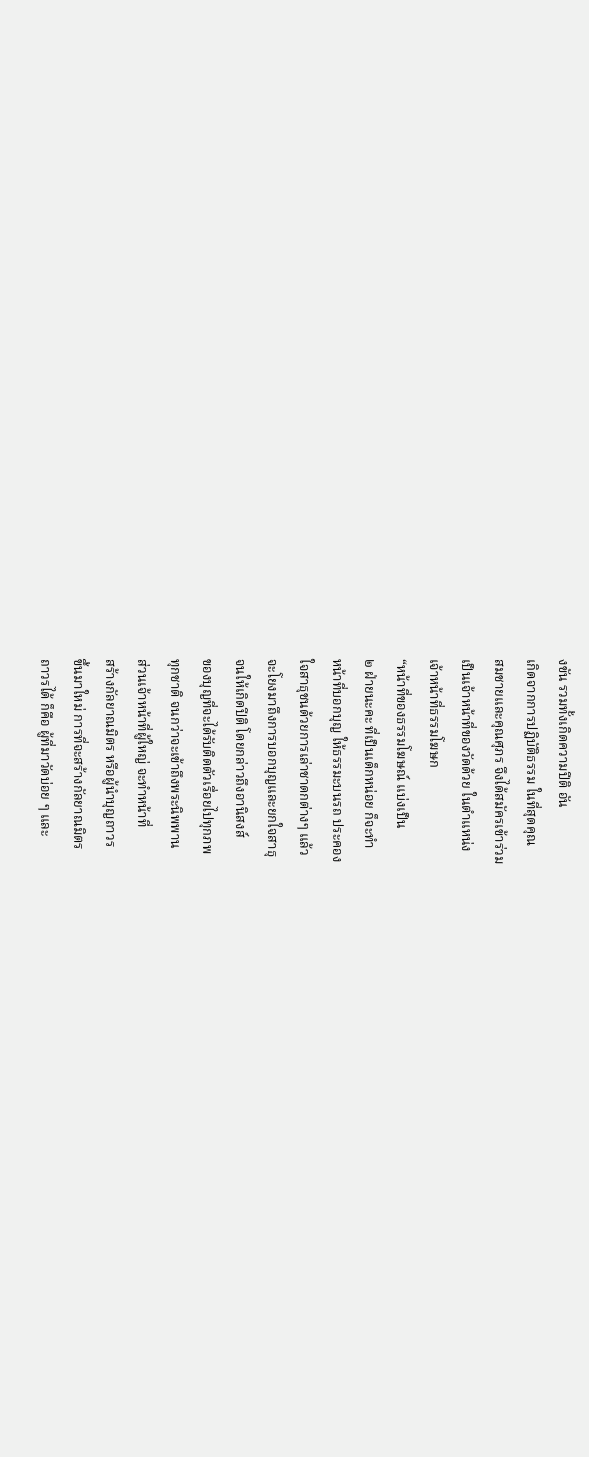งขัน รวมทั้งเกิดความปีติ อัน
เกิดจากการปฏิบัติธรรม ในที่สุดคุณ
สมชายและคุณศุภร จึงได้สมัครเข้าร่วม
เป็นเจ้าหน้าที่ของวัดด้วย ในตำแหน่ง
เจ้าหน้าที่ธรรมโฆษก
“หน้าที่ของธรรมโฆษณ์ แบ่งเป็น
๒ ฝ่ายนะคะ ที่เป็นเด็กหน่อย ก็จะทำ
หน้าที่บอกบุญ ให้ธรรมะบนรถ ประคอง
ใจสาธุชนด้วยการเล่าชาดกต่างๆ แล้ว
จะโยงมาถึงการบอกบุญและยกใจสาธุ
จนให้เกิดปีติ โดยกล่าวถึงอานิสงส์
ของบุญที่จะได้รับติดตัวเรื่อยไปทุกภพ
ทุกชาติ จนกว่าจะเข้าถึงพระนิพพาน
ส่วนเจ้าหน้าที่ผู้ใหญ่ จะทำหน้าที่
สร้างกัลยาณมิตร หรือผู้นำบุญถาวร
ขึ้นมาใหม่ การที่จะสร้างกัลยาณมิตร
ถาวรได้ ก็คือ ผู้ที่มาวัดบ่อย ๆ และ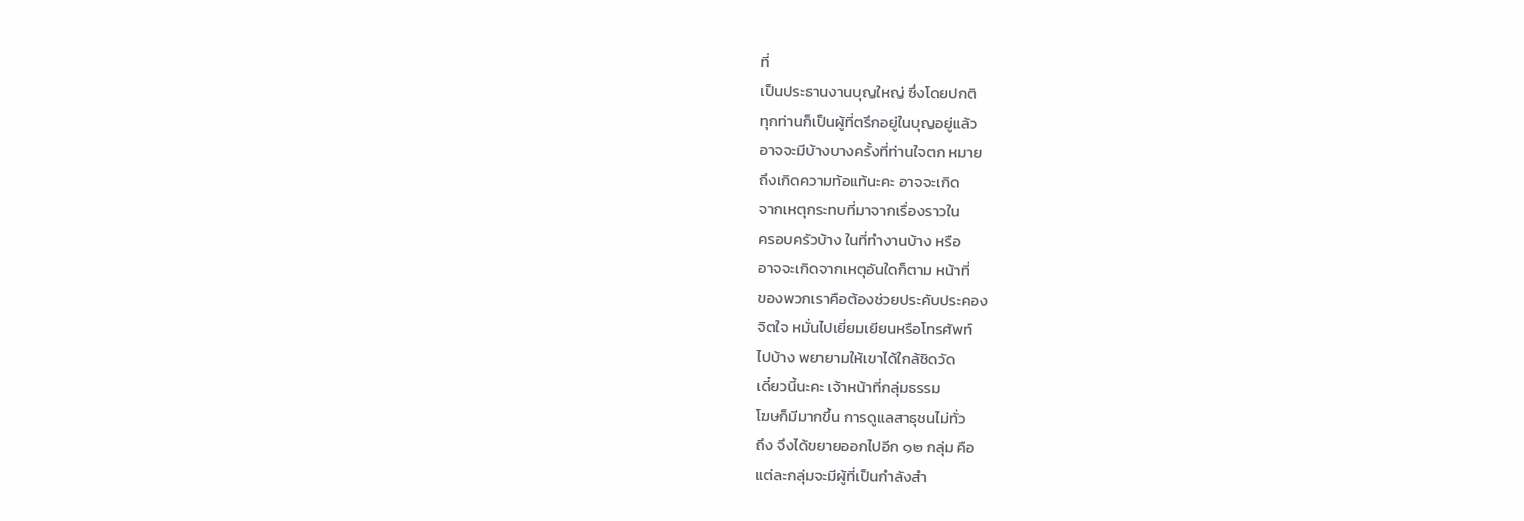ที่
เป็นประธานงานบุญใหญ่ ซึ่งโดยปกติ
ทุกท่านก็เป็นผู้ที่ตรึกอยู่ในบุญอยู่แล้ว
อาจจะมีบ้างบางครั้งที่ท่านใจตก หมาย
ถึงเกิดความท้อแท้นะคะ อาจจะเกิด
จากเหตุกระทบที่มาจากเรื่องราวใน
ครอบครัวบ้าง ในที่ทำงานบ้าง หรือ
อาจจะเกิดจากเหตุอันใดก็ตาม หน้าที่
ของพวกเราคือต้องช่วยประคับประคอง
จิตใจ หมั่นไปเยี่ยมเยียนหรือโทรศัพท์
ไปบ้าง พยายามให้เขาได้ใกล้ชิดวัด
เดี๋ยวนี้นะคะ เจ้าหน้าที่กลุ่มธรรม
โฆษก็มีมากขึ้น การดูแลสาธุชนไม่ทั่ว
ถึง จึงได้ขยายออกไปอีก ๑๒ กลุ่ม คือ
แต่ละกลุ่มจะมีผู้ที่เป็นกำลังสำ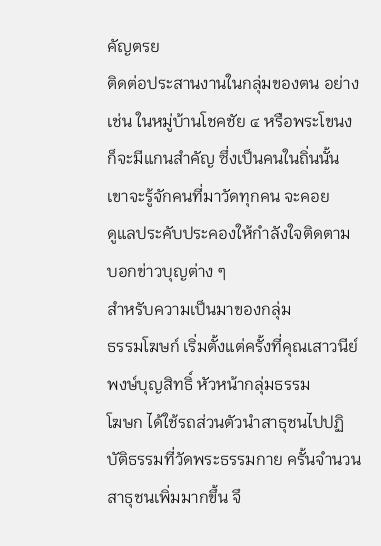คัญตรย
ติดต่อประสานงานในกลุ่มของตน อย่าง
เช่น ในหมู่บ้านโชคชัย ๔ หรือพระโขนง
ก็จะมีแกนสำคัญ ซึ่งเป็นคนในถิ่นนั้น
เขาจะรู้จักคนที่มาวัดทุกคน จะคอย
ดูแลประคับประคองให้กำลังใจติดตาม
บอกข่าวบุญต่าง ๆ
สำหรับความเป็นมาของกลุ่ม
ธรรมโฆษก์ เริ่มตั้งแต่ครั้งที่คุณเสาวนีย์
พงษ์บุญสิทธิ์ หัวหน้ากลุ่มธรรม
โฆษก ได้ใช้รถส่วนตัวนำสาธุชนไปปฏิ
บัติธรรมที่วัดพระธรรมกาย ครั้นจำนวน
สาธุชนเพิ่มมากขึ้น จึ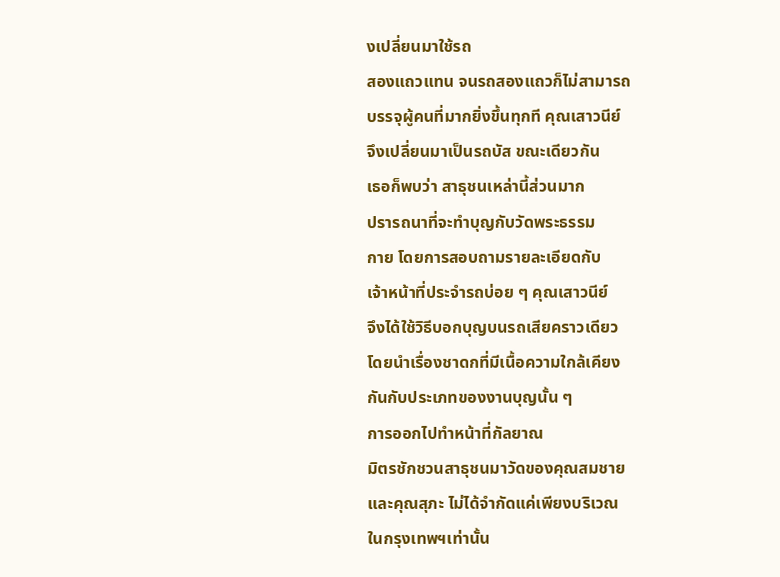งเปลี่ยนมาใช้รถ
สองแถวแทน จนรถสองแถวก็ไม่สามารถ
บรรจุผู้คนที่มากยิ่งขึ้นทุกที คุณเสาวนีย์
จึงเปลี่ยนมาเป็นรถบัส ขณะเดียวกัน
เธอก็พบว่า สาธุชนเหล่านี้ส่วนมาก
ปรารถนาที่จะทำบุญกับวัดพระธรรม
กาย โดยการสอบถามรายละเอียดกับ
เจ้าหน้าที่ประจำรถบ่อย ๆ คุณเสาวนีย์
จึงได้ใช้วิธีบอกบุญบนรถเสียคราวเดียว
โดยนำเรื่องชาดกที่มีเนื้อความใกล้เคียง
กันกับประเภทของงานบุญนั้น ๆ
การออกไปทำหน้าที่กัลยาณ
มิตรชักชวนสาธุชนมาวัดของคุณสมชาย
และคุณสุภะ ไม่ได้จำกัดแค่เพียงบริเวณ
ในกรุงเทพฯเท่านั้น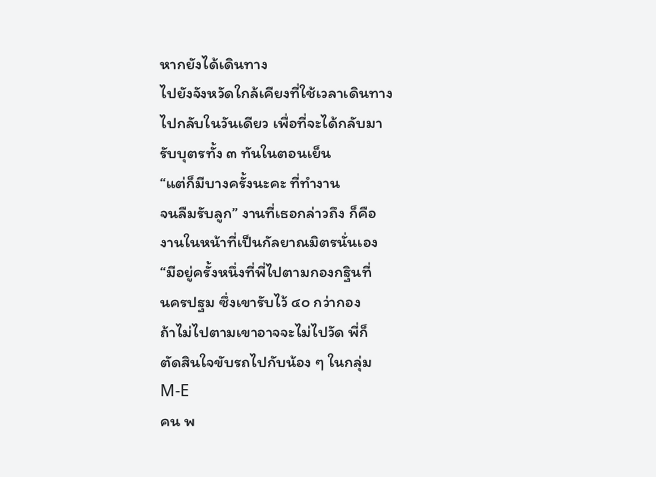หากยังได้เดินทาง
ไปยังจังหวัดใกล้เคียงที่ใช้เวลาเดินทาง
ไปกลับในวันเดียว เพื่อที่จะได้กลับมา
รับบุตรทั้ง ๓ ทันในตอนเย็น
“แต่ก็มีบางครั้งนะคะ ที่ทำงาน
จนลืมรับลูก” งานที่เธอกล่าวถึง ก็คือ
งานในหน้าที่เป็นกัลยาณมิตรนั่นเอง
“มีอยู่ครั้งหนึ่งที่พี่ไปตามกองกฐินที่
นครปฐม ซึ่งเขารับไว้ ๔๐ กว่ากอง
ถ้าไม่ไปตามเขาอาจจะไม่ไปวัด พี่ก็
ตัดสินใจขับรถไปกับน้อง ๆ ในกลุ่ม
M-E
คน พ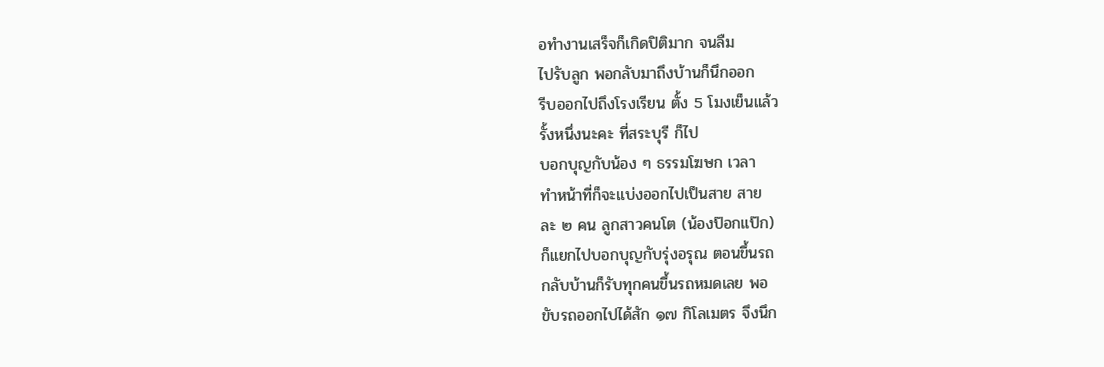อทำงานเสร็จก็เกิดปิติมาก จนลืม
ไปรับลูก พอกลับมาถึงบ้านก็นึกออก
รีบออกไปถึงโรงเรียน ตั้ง 5 โมงเย็นแล้ว
รั้งหนึ่งนะคะ ที่สระบุรี ก็ไป
บอกบุญกับน้อง ๆ ธรรมโฆษก เวลา
ทำหน้าที่ก็จะแบ่งออกไปเป็นสาย สาย
ละ ๒ คน ลูกสาวคนโต (น้องป๊อกแป๊ก)
ก็แยกไปบอกบุญกับรุ่งอรุณ ตอนขึ้นรถ
กลับบ้านก็รับทุกคนขึ้นรถหมดเลย พอ
ขับรถออกไปได้สัก ๑๗ กิโลเมตร จึงนึก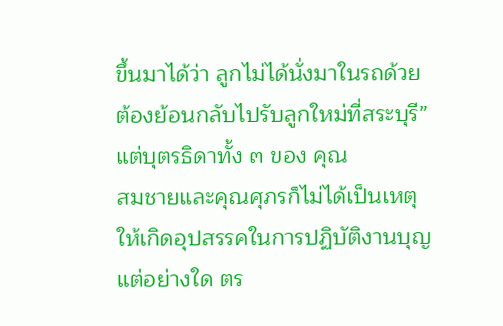ขึ้นมาได้ว่า ลูกไม่ได้นั่งมาในรถด้วย
ต้องย้อนกลับไปรับลูกใหม่ที่สระบุรี”
แต่บุตรธิดาทั้ง ๓ ของ คุณ
สมชายและคุณศุภรก็ไม่ได้เป็นเหตุ
ให้เกิดอุปสรรคในการปฏิบัติงานบุญ
แต่อย่างใด ตร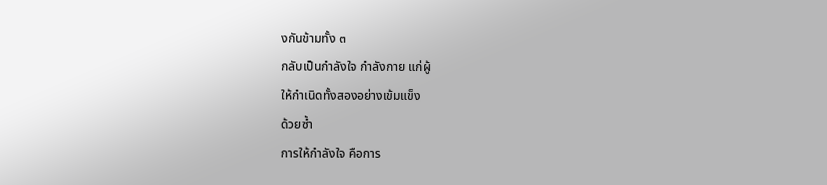งกันข้ามทั้ง ๓
กลับเป็นกำลังใจ กำลังกาย แก่ผู้
ให้กำเนิดทั้งสองอย่างเข้มแข็ง
ด้วยซ้ำ
การให้กำลังใจ คือการ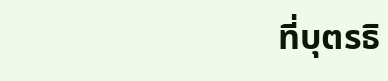ที่บุตรธิ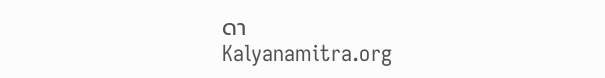ดา
Kalyanamitra.org